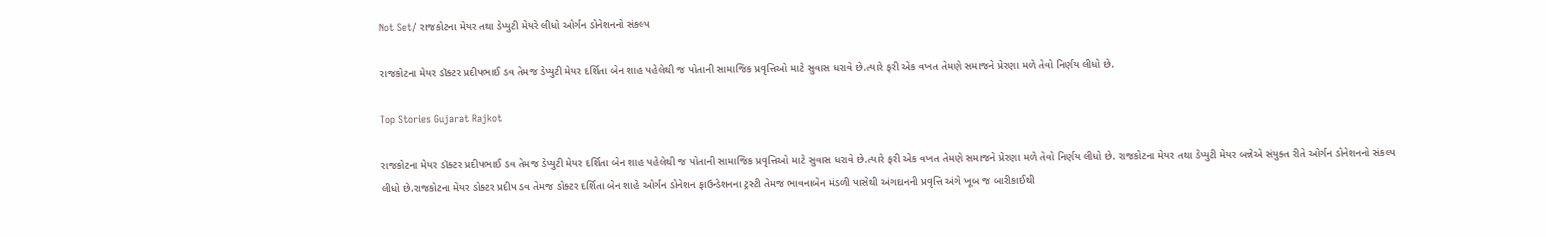Not Set/ રાજકોટના મેયર તથા ડેપ્યુટી મેયરે લીધો ઓર્ગન ડોનેશનનો સંકલ્પ

રાજકોટના મેયર ડૉક્ટર પ્રદીપભાઈ ડવ તેમજ ડેપ્યુટી મેયર દર્શિતા બેન શાહ પહેલેથી જ પોતાની સામાજિક પ્રવૃત્તિઓ માટે સુવાસ ધરાવે છે.ત્યારે ફરી એક વખત તેમણે સમાજને પ્રેરણા મળે તેવો નિર્ણય લીધો છે.

Top Stories Gujarat Rajkot

રાજકોટના મેયર ડૉક્ટર પ્રદીપભાઈ ડવ તેમજ ડેપ્યુટી મેયર દર્શિતા બેન શાહ પહેલેથી જ પોતાની સામાજિક પ્રવૃત્તિઓ માટે સુવાસ ધરાવે છે.ત્યારે ફરી એક વખત તેમણે સમાજને પ્રેરણા મળે તેવો નિર્ણય લીધો છે. રાજકોટના મેયર તથા ડેપ્યુટી મેયર બન્નેએ સંયુક્ત રીતે ઓર્ગન ડોનેશનનો સંકલ્પ લીધો છે.રાજકોટના મેયર ડોક્ટર પ્રદીપ ડવ તેમજ ડોક્ટર દર્શિતા બેન શાહે ઓર્ગન ડોનેશન ફાઉન્ડેશનના ટ્રસ્ટી તેમજ ભાવનાબેન મંડળી પાસેથી અંગદાનની પ્રવૃત્તિ અંગે ખૂબ જ બારીકાઈથી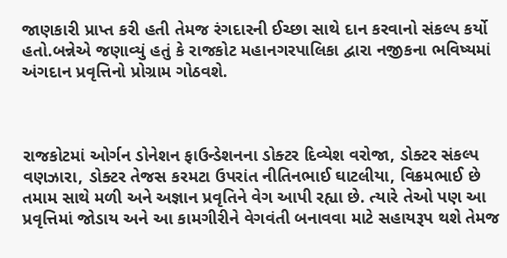જાણકારી પ્રાપ્ત કરી હતી તેમજ રંગદારની ઈચ્છા સાથે દાન કરવાનો સંકલ્પ કર્યો હતો.બન્નેએ જણાવ્યું હતું કે રાજકોટ મહાનગરપાલિકા દ્વારા નજીકના ભવિષ્યમાં અંગદાન પ્રવૃત્તિનો પ્રોગ્રામ ગોઠવશે.



રાજકોટમાં ઓર્ગન ડોનેશન ફાઉન્ડેશનના ડોક્ટર દિવ્યેશ વરોજા, ડોક્ટર સંકલ્પ વણઝારા, ડોક્ટર તેજસ કરમટા ઉપરાંત નીતિનભાઈ ઘાટલીયા, વિક્રમભાઈ છે તમામ સાથે મળી અને અજ્ઞાન પ્રવૃતિને વેગ આપી રહ્યા છે. ત્યારે તેઓ પણ આ પ્રવૃત્તિમાં જોડાય અને આ કામગીરીને વેગવંતી બનાવવા માટે સહાયરૂપ થશે તેમજ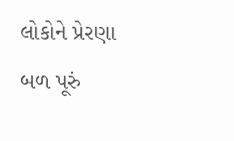લોકોને પ્રેરણા બળ પૂરું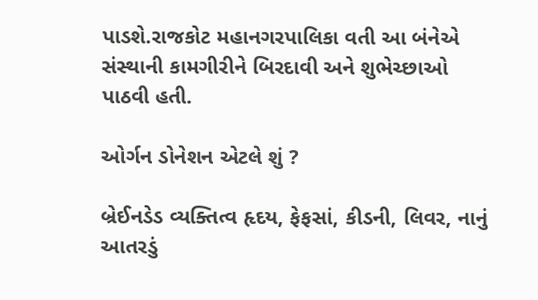પાડશે.રાજકોટ મહાનગરપાલિકા વતી આ બંનેએ સંસ્થાની કામગીરીને બિરદાવી અને શુભેચ્છાઓ પાઠવી હતી.

ઓર્ગન ડોનેશન એટલે શું ?

બ્રેઈનડેડ વ્યક્તિત્વ હૃદય, ફેફસાં, કીડની, લિવર, નાનું આતરડું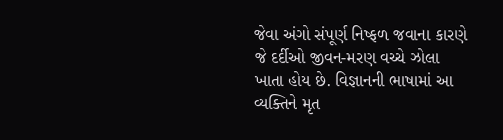જેવા અંગો સંપૂર્ણ નિષ્ફળ જવાના કારણે જે દર્દીઓ જીવન-મરણ વચ્ચે ઝોલા ખાતા હોય છે. વિજ્ઞાનની ભાષામાં આ વ્યક્તિને મૃત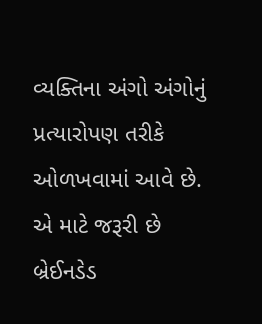વ્યક્તિના અંગો અંગોનું પ્રત્યારોપણ તરીકે ઓળખવામાં આવે છે. એ માટે જરૂરી છે બ્રેઈનડેડ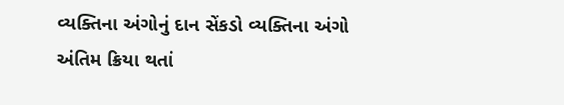વ્યક્તિના અંગોનું દાન સેંકડો વ્યક્તિના અંગો અંતિમ ક્રિયા થતાં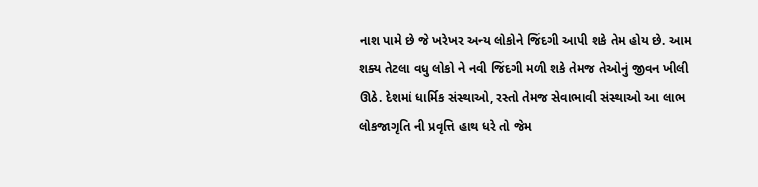નાશ પામે છે જે ખરેખર અન્ય લોકોને જિંદગી આપી શકે તેમ હોય છે. આમ શક્ય તેટલા વધુ લોકો ને નવી જિંદગી મળી શકે તેમજ તેઓનું જીવન ખીલી ઊઠે. દેશમાં ધાર્મિક સંસ્થાઓ, રસ્તો તેમજ સેવાભાવી સંસ્થાઓ આ લાભ લોકજાગૃતિ ની પ્રવૃત્તિ હાથ ધરે તો જેમ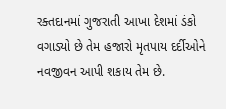રક્તદાનમાં ગુજરાતી આખા દેશમાં ડંકો વગાડ્યો છે તેમ હજારો મૃતપાય દર્દીઓને નવજીવન આપી શકાય તેમ છે.